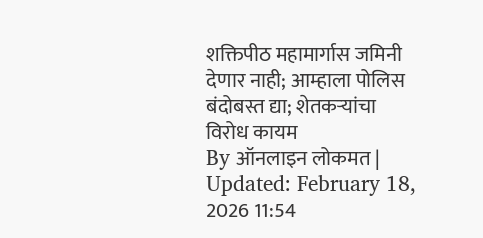शक्तिपीठ महामार्गास जमिनी देणार नाही; आम्हाला पोलिस बंदोबस्त द्या; शेतकऱ्यांचा विरोध कायम
By ऑनलाइन लोकमत | Updated: February 18, 2026 11:54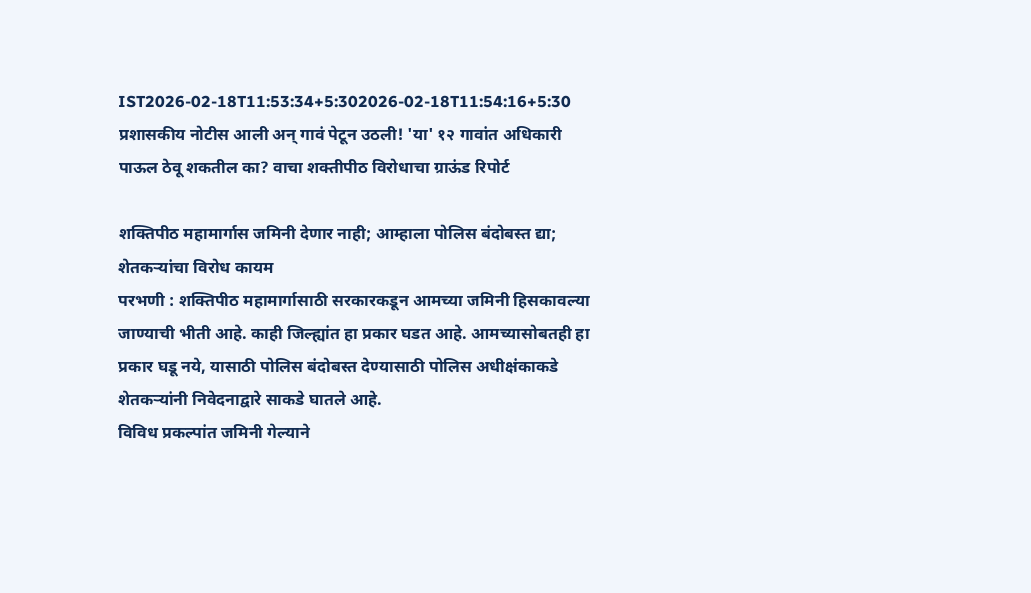IST2026-02-18T11:53:34+5:302026-02-18T11:54:16+5:30
प्रशासकीय नोटीस आली अन् गावं पेटून उठली! 'या' १२ गावांत अधिकारी पाऊल ठेवू शकतील का? वाचा शक्तीपीठ विरोधाचा ग्राऊंड रिपोर्ट

शक्तिपीठ महामार्गास जमिनी देणार नाही; आम्हाला पोलिस बंदोबस्त द्या; शेतकऱ्यांचा विरोध कायम
परभणी : शक्तिपीठ महामार्गासाठी सरकारकडून आमच्या जमिनी हिसकावल्या जाण्याची भीती आहे. काही जिल्ह्यांत हा प्रकार घडत आहे. आमच्यासोबतही हा प्रकार घडू नये, यासाठी पोलिस बंदोबस्त देण्यासाठी पोलिस अधीक्षंकाकडे शेतकऱ्यांनी निवेदनाद्वारे साकडे घातले आहे.
विविध प्रकल्पांत जमिनी गेल्याने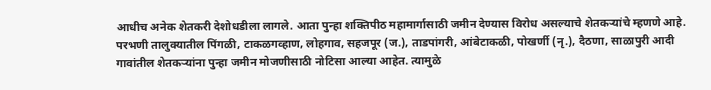आधीच अनेक शेतकरी देशोधडीला लागले. आता पुन्हा शक्तिपीठ महामार्गासाठी जमीन देण्यास विरोध असल्याचे शेतकऱ्यांचे म्हणणे आहे. परभणी तालुक्यातील पिंगळी, टाकळगव्हाण, लोहगाव, सहजपूर (ज.), ताडपांगरी, आंबेटाकळी, पोखर्णी (नृ.), दैठणा, साळापुरी आदी गावांतील शेतकऱ्यांना पुन्हा जमीन मोजणीसाठी नोटिसा आल्या आहेत. त्यामुळे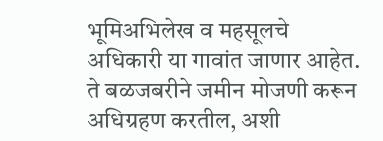भूमिअभिलेख व महसूलचे अधिकारी या गावांत जाणार आहेत. ते बळजबरीने जमीन मोजणी करून अधिग्रहण करतील, अशी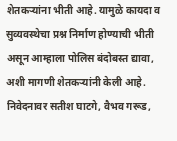शेतकऱ्यांना भीती आहे. यामुळे कायदा व सुव्यवस्थेचा प्रश्न निर्माण होण्याची भीती असून आम्हाला पोलिस बंदोबस्त द्यावा, अशी मागणी शेतकऱ्यांनी केली आहे. निवेदनावर सतीश घाटगे, वैभव गरूड,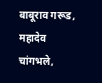बाबूराव गरूड, महादेव चांगभले,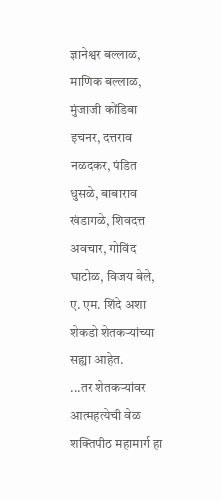ज्ञानेश्वर बल्लाळ, माणिक बल्लाळ, मुंजाजी कोंडिबा इचनर, दत्तराव नळदकर, पंडित धुसळे, बाबाराव खंडागळे, शिवदत्त अवचार, गोविंद घाटोळ, विजय बेले, ए. एम. शिंदे अशा शेकडो शेतकऱ्यांच्या सह्या आहेत.
...तर शेतकऱ्यांवर आत्महत्येची वेळ
शक्तिपीठ महामार्ग हा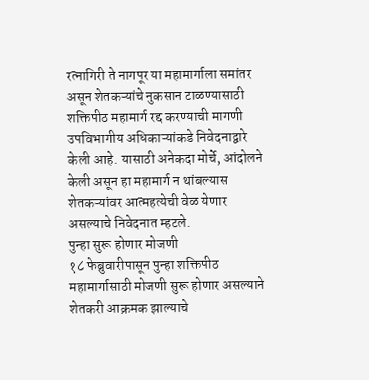रत्नागिरी ते नागपूर या महामार्गाला समांतर असून शेतकऱ्यांचे नुकसान टाळण्यासाठी शक्तिपीठ महामार्ग रद्द करण्याची मागणी उपविभागीय अधिकाऱ्यांकडे निवेदनाद्वारे केली आहे. यासाठी अनेकदा मोर्चे, आंदोलने केली असून हा महामार्ग न थांबल्यास शेतकऱ्यांवर आत्महत्येची वेळ येणार असल्याचे निवेदनात म्हटले.
पुन्हा सुरू होणार मोजणी
१८ फेब्रुवारीपासून पुन्हा शक्तिपीठ महामार्गासाठी मोजणी सुरू होणार असल्याने शेतकरी आक्रमक झाल्याचे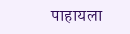पाहायला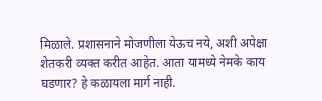मिळाले. प्रशासनाने मोजणीला येऊच नये, अशी अपेक्षा शेतकरी व्यक्त करीत आहेत. आता यामध्ये नेमके काय घडणार? हे कळायला मार्ग नाही.